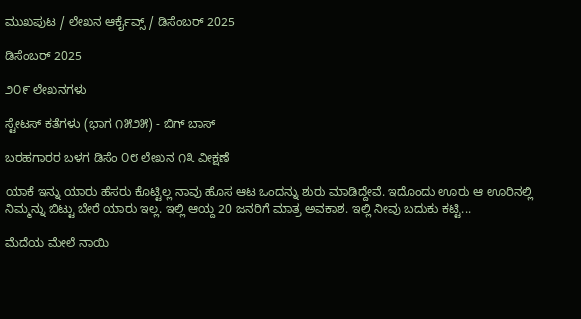ಮುಖಪುಟ / ಲೇಖನ ಆರ್ಕೈವ್ಸ್ / ಡಿಸೆಂಬರ್ 2025

ಡಿಸೆಂಬರ್ 2025

೨೦೯ ಲೇಖನಗಳು

ಸ್ಟೇಟಸ್ ಕತೆಗಳು (ಭಾಗ ೧೫೨೫) - ಬಿಗ್ ಬಾಸ್

ಬರಹಗಾರರ ಬಳಗ ಡಿಸೆಂ ೦೮ ಲೇಖನ ೧೩ ವೀಕ್ಷಣೆ

ಯಾಕೆ ಇನ್ನು ಯಾರು ಹೆಸರು ಕೊಟ್ಟಿಲ್ಲ ನಾವು ಹೊಸ ಆಟ ಒಂದನ್ನು ಶುರು ಮಾಡಿದ್ದೇವೆ. ಇದೊಂದು ಊರು ಆ ಊರಿನಲ್ಲಿ ನಿಮ್ಮನ್ನು ಬಿಟ್ಟು ಬೇರೆ ಯಾರು ಇಲ್ಲ. ಇಲ್ಲಿ ಆಯ್ದ 20 ಜನರಿಗೆ ಮಾತ್ರ ಅವಕಾಶ. ಇಲ್ಲಿ ನೀವು ಬದುಕು ಕಟ್ಟಿ...

ಮೆದೆಯ ಮೇಲೆ ನಾಯಿ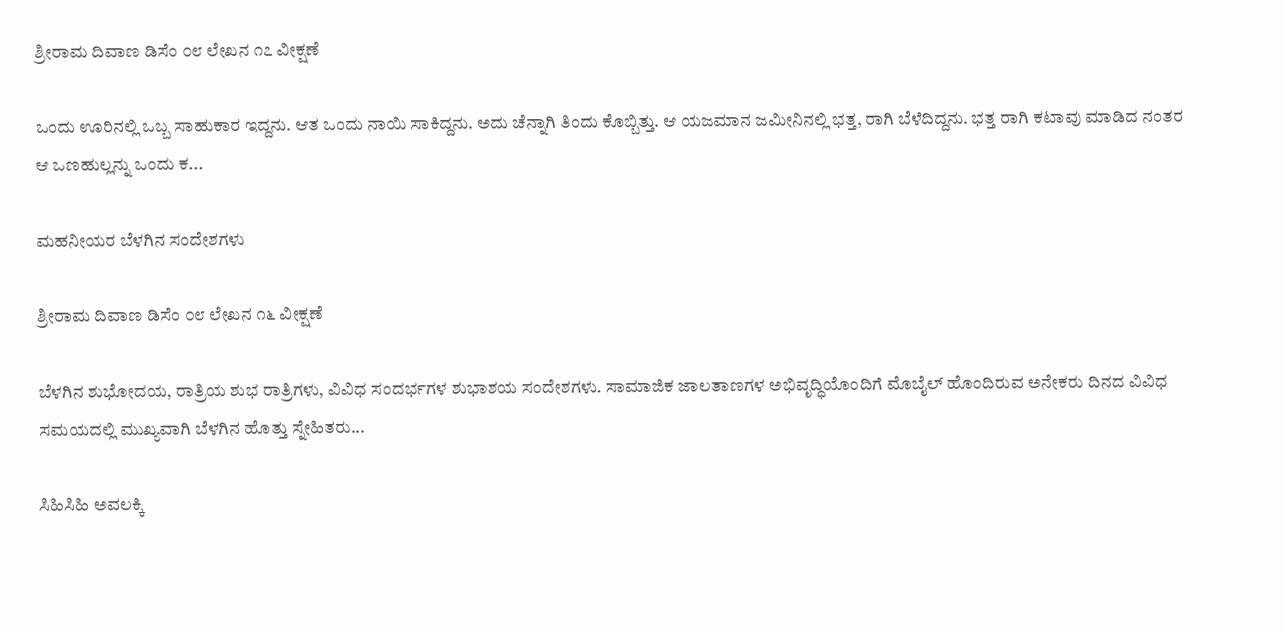ಶ್ರೀರಾಮ ದಿವಾಣ ಡಿಸೆಂ ೦೮ ಲೇಖನ ೧೭ ವೀಕ್ಷಣೆ

ಒಂದು ಊರಿನಲ್ಲಿ ಒಬ್ಬ ಸಾಹುಕಾರ ಇದ್ದನು. ಆತ ಒಂದು ನಾಯಿ ಸಾಕಿದ್ದನು. ಅದು ಚೆನ್ನಾಗಿ ತಿಂದು ಕೊಬ್ಬಿತ್ತು. ಆ ಯಜಮಾನ ಜಮೀನಿನಲ್ಲಿ ಭತ್ತ, ರಾಗಿ ಬೆಳೆದಿದ್ದನು. ಭತ್ತ ರಾಗಿ ಕಟಾವು ಮಾಡಿದ ನಂತರ ಆ ಒಣಹುಲ್ಲನ್ನು ಒಂದು ಕ...

ಮಹನೀಯರ ಬೆಳಗಿನ ಸಂದೇಶಗಳು

ಶ್ರೀರಾಮ ದಿವಾಣ ಡಿಸೆಂ ೦೮ ಲೇಖನ ೧೬ ವೀಕ್ಷಣೆ

ಬೆಳಗಿನ ಶುಭೋದಯ, ರಾತ್ರಿಯ ಶುಭ ರಾತ್ರಿಗಳು, ವಿವಿಧ ಸಂದರ್ಭಗಳ ಶುಭಾಶಯ ಸಂದೇಶಗಳು. ಸಾಮಾಜಿಕ ಜಾಲತಾಣಗಳ ಅಭಿವೃದ್ಧಿಯೊಂದಿಗೆ ಮೊಬೈಲ್ ಹೊಂದಿರುವ ಅನೇಕರು ದಿನದ ವಿವಿಧ ಸಮಯದಲ್ಲಿ ಮುಖ್ಯವಾಗಿ ಬೆಳಗಿನ ಹೊತ್ತು ಸ್ನೇಹಿತರು...

ಸಿಹಿಸಿಹಿ ಅವಲಕ್ಕಿ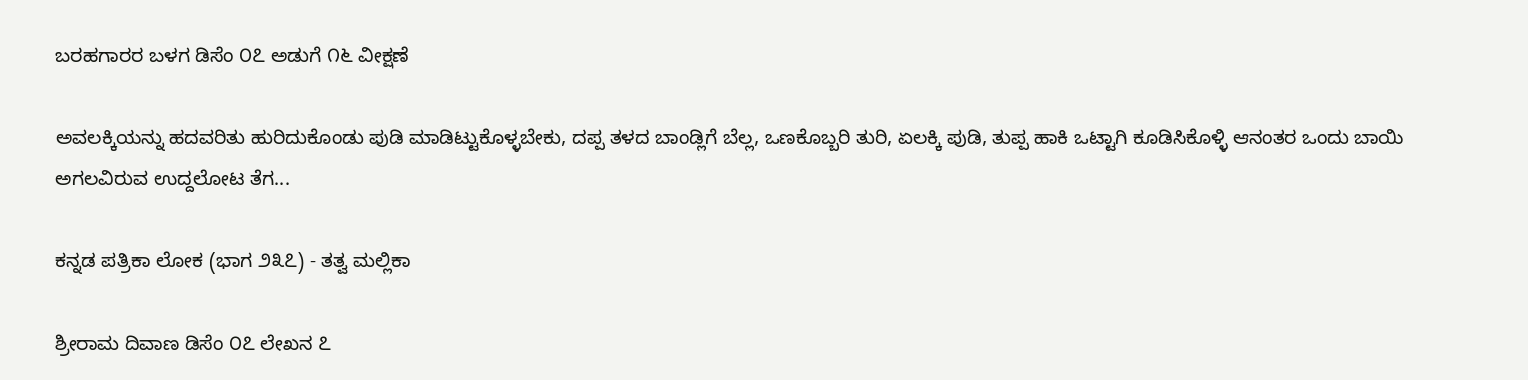ಬರಹಗಾರರ ಬಳಗ ಡಿಸೆಂ ೦೭ ಅಡುಗೆ ೧೬ ವೀಕ್ಷಣೆ

ಅವಲಕ್ಕಿಯನ್ನು ಹದವರಿತು ಹುರಿದುಕೊಂಡು ಪುಡಿ ಮಾಡಿಟ್ಟುಕೊಳ್ಳಬೇಕು, ದಪ್ಪ ತಳದ ಬಾಂಡ್ಲಿಗೆ ಬೆಲ್ಲ, ಒಣಕೊಬ್ಬರಿ ತುರಿ, ಏಲಕ್ಕಿ ಪುಡಿ, ತುಪ್ಪ ಹಾಕಿ ಒಟ್ಟಾಗಿ ಕೂಡಿಸಿಕೊಳ್ಳಿ ಆನಂತರ ಒಂದು ಬಾಯಿ ಅಗಲವಿರುವ ಉದ್ದಲೋಟ ತೆಗ...

ಕನ್ನಡ ಪತ್ರಿಕಾ ಲೋಕ (ಭಾಗ ೨೩೭) - ತತ್ವ ಮಲ್ಲಿಕಾ

ಶ್ರೀರಾಮ ದಿವಾಣ ಡಿಸೆಂ ೦೭ ಲೇಖನ ೭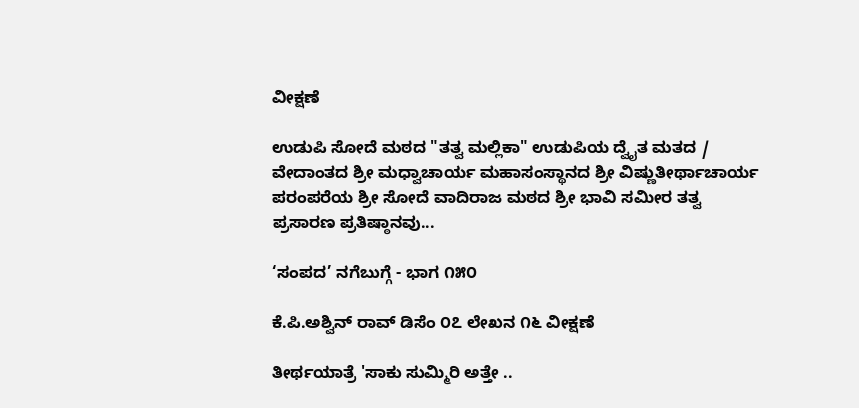ವೀಕ್ಷಣೆ

ಉಡುಪಿ ಸೋದೆ ಮಠದ "ತತ್ವ ಮಲ್ಲಿಕಾ" ಉಡುಪಿಯ ದ್ವೈತ ಮತದ / ವೇದಾಂತದ ಶ್ರೀ ಮಧ್ವಾಚಾರ್ಯ ಮಹಾಸಂಸ್ಥಾನದ ಶ್ರೀ ವಿಷ್ಣುತೀರ್ಥಾಚಾರ್ಯ ಪರಂಪರೆಯ ಶ್ರೀ ಸೋದೆ ವಾದಿರಾಜ ಮಠದ ಶ್ರೀ ಭಾವಿ ಸಮೀರ ತತ್ವ ಪ್ರಸಾರಣ ಪ್ರತಿಷ್ಠಾನವು...

‘ಸಂಪದ’ ನಗೆಬುಗ್ಗೆ - ಭಾಗ ೧೫೦

ಕೆ.ಪಿ.ಅಶ್ವಿನ್ ರಾವ್ ಡಿಸೆಂ ೦೭ ಲೇಖನ ೧೬ ವೀಕ್ಷಣೆ

ತೀರ್ಥಯಾತ್ರೆ 'ಸಾಕು ಸುಮ್ಮಿರಿ ಅತ್ತೇ ..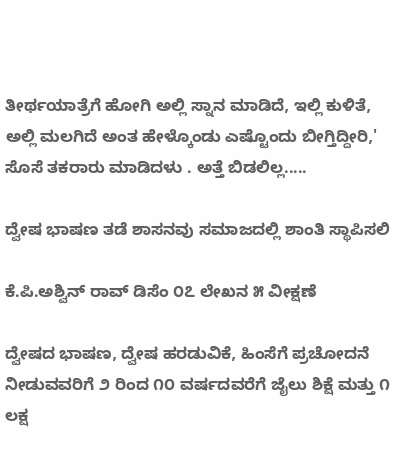ತೀರ್ಥಯಾತ್ರೆಗೆ ಹೋಗಿ ಅಲ್ಲಿ ಸ್ನಾನ ಮಾಡಿದೆ, ಇಲ್ಲಿ ಕುಳಿತೆ, ಅಲ್ಲಿ ಮಲಗಿದೆ ಅಂತ ಹೇಳ್ಕೊಂಡು ಎಷ್ಟೊಂದು ಬೀಗ್ತಿದ್ದೀರಿ,' ಸೊಸೆ ತಕರಾರು ಮಾಡಿದಳು . ಅತ್ತೆ ಬಿಡಲಿಲ್ಲ.....

ದ್ವೇಷ ಭಾಷಣ ತಡೆ ಶಾಸನವು ಸಮಾಜದಲ್ಲಿ ಶಾಂತಿ ಸ್ಥಾಪಿಸಲಿ

ಕೆ.ಪಿ.ಅಶ್ವಿನ್ ರಾವ್ ಡಿಸೆಂ ೦೭ ಲೇಖನ ೫ ವೀಕ್ಷಣೆ

ದ್ವೇಷದ ಭಾಷಣ, ದ್ವೇಷ ಹರಡುವಿಕೆ, ಹಿಂಸೆಗೆ ಪ್ರಚೋದನೆ ನೀಡುವವರಿಗೆ ೨ ರಿಂದ ೧೦ ವರ್ಷದವರೆಗೆ ಜೈಲು ಶಿಕ್ಷೆ ಮತ್ತು ೧ ಲಕ್ಷ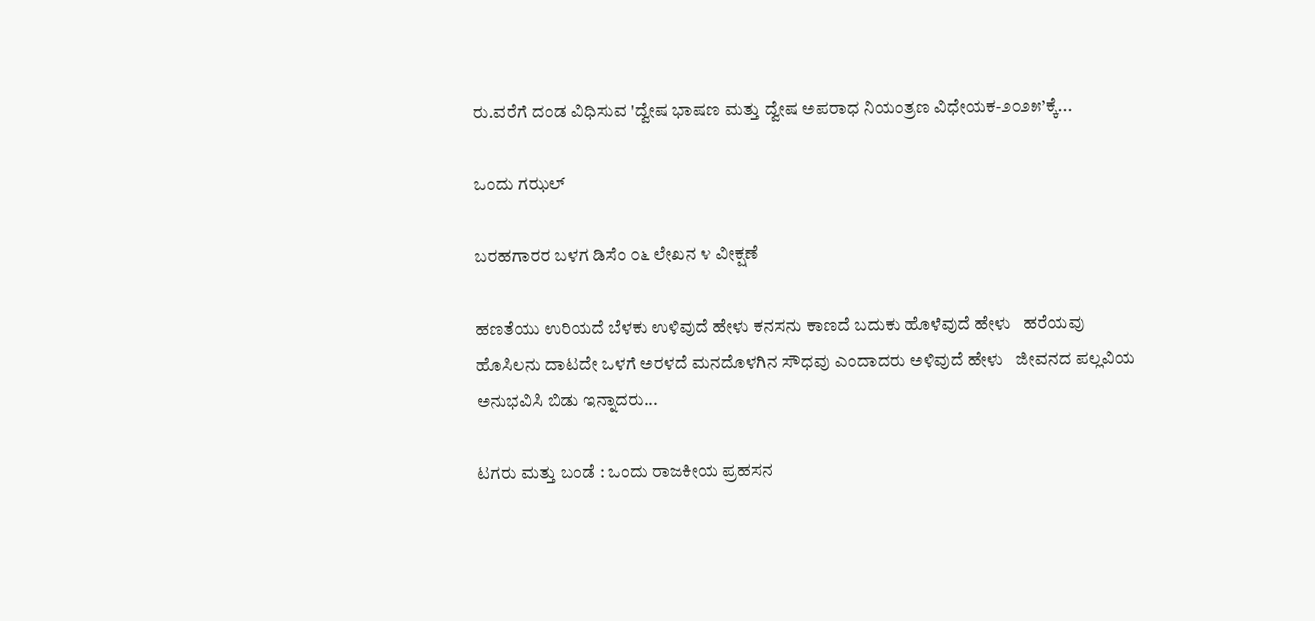ರು.ವರೆಗೆ ದಂಡ ವಿಧಿಸುವ 'ದ್ವೇಷ ಭಾಷಣ ಮತ್ತು ದ್ವೇಷ ಅಪರಾಧ ನಿಯಂತ್ರಣ ವಿಧೇಯಕ-೨೦೨೫’ಕ್ಕೆ...

ಒಂದು ಗಝಲ್

ಬರಹಗಾರರ ಬಳಗ ಡಿಸೆಂ ೦೬ ಲೇಖನ ೪ ವೀಕ್ಷಣೆ

ಹಣತೆಯು ಉರಿಯದೆ ಬೆಳಕು ಉಳಿವುದೆ ಹೇಳು ಕನಸನು ಕಾಣದೆ ಬದುಕು ಹೊಳೆವುದೆ ಹೇಳು   ಹರೆಯವು ಹೊಸಿಲನು ದಾಟದೇ ಒಳಗೆ ಅರಳದೆ ಮನದೊಳಗಿನ ಸೌಧವು ಎಂದಾದರು ಅಳಿವುದೆ ಹೇಳು   ಜೀವನದ ಪಲ್ಲವಿಯ ಅನುಭವಿಸಿ ಬಿಡು ಇನ್ನಾದರು...

ಟಗರು ಮತ್ತು ಬಂಡೆ : ಒಂದು ರಾಜಕೀಯ ಪ್ರಹಸನ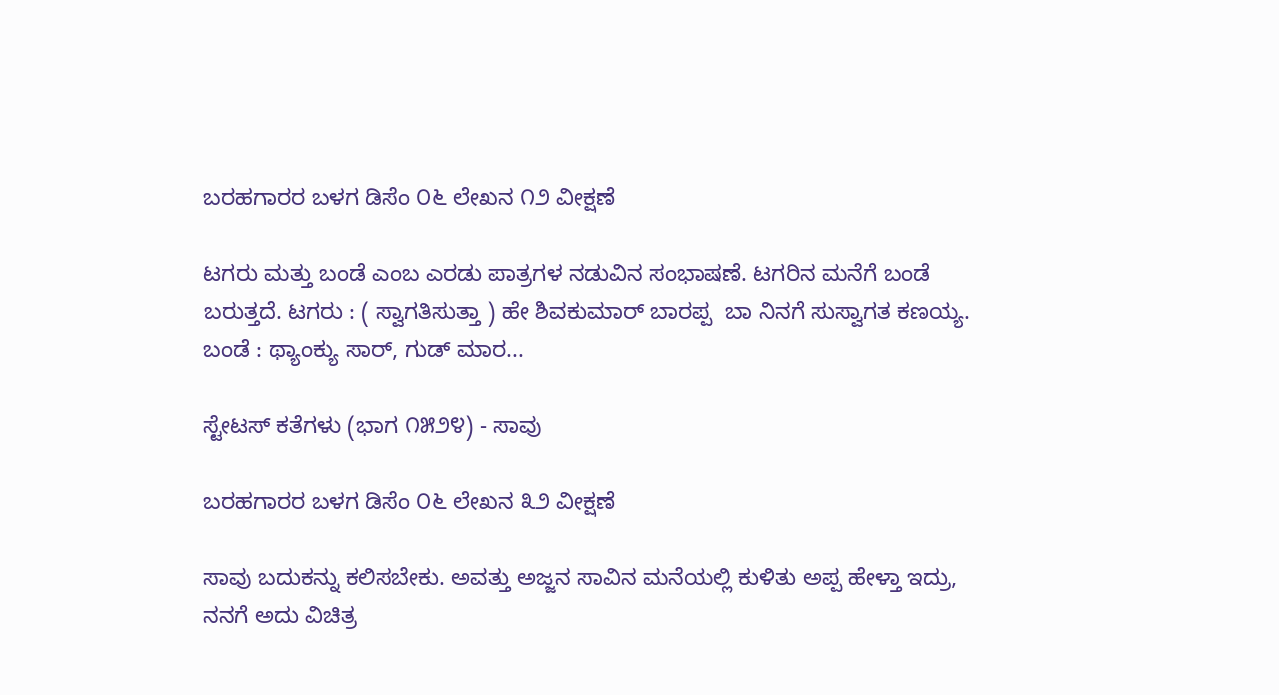ಬರಹಗಾರರ ಬಳಗ ಡಿಸೆಂ ೦೬ ಲೇಖನ ೧೨ ವೀಕ್ಷಣೆ

ಟಗರು ಮತ್ತು ಬಂಡೆ ಎಂಬ ಎರಡು ಪಾತ್ರಗಳ ನಡುವಿನ ಸಂಭಾಷಣೆ. ಟಗರಿನ ಮನೆಗೆ ಬಂಡೆ ಬರುತ್ತದೆ. ಟಗರು : ( ಸ್ವಾಗತಿಸುತ್ತಾ ) ಹೇ ಶಿವಕುಮಾರ್ ಬಾರಪ್ಪ  ಬಾ ನಿನಗೆ ಸುಸ್ವಾಗತ ಕಣಯ್ಯ. ಬಂಡೆ : ಥ್ಯಾಂಕ್ಯು ಸಾರ್, ಗುಡ್ ಮಾರ...

ಸ್ಟೇಟಸ್ ಕತೆಗಳು (ಭಾಗ ೧೫೨೪) - ಸಾವು

ಬರಹಗಾರರ ಬಳಗ ಡಿಸೆಂ ೦೬ ಲೇಖನ ೩೨ ವೀಕ್ಷಣೆ

ಸಾವು ಬದುಕನ್ನು ಕಲಿಸಬೇಕು. ಅವತ್ತು ಅಜ್ಜನ ಸಾವಿನ ಮನೆಯಲ್ಲಿ ಕುಳಿತು ಅಪ್ಪ ಹೇಳ್ತಾ ಇದ್ರು, ನನಗೆ ಅದು ವಿಚಿತ್ರ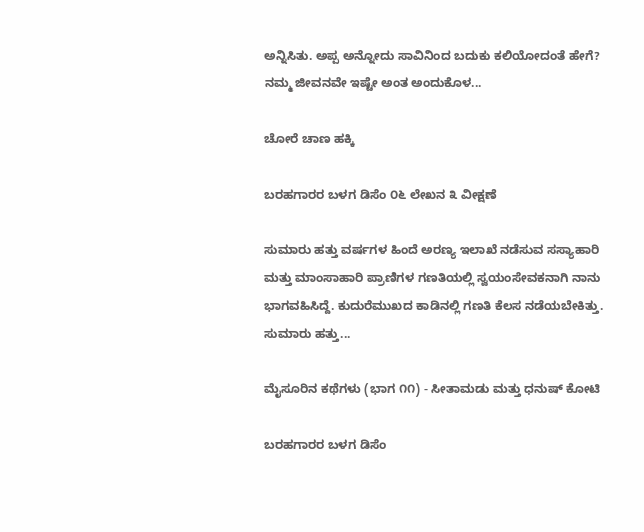ಅನ್ನಿಸಿತು. ಅಪ್ಪ ಅನ್ನೋದು ಸಾವಿನಿಂದ ಬದುಕು ಕಲಿಯೋದಂತೆ ಹೇಗೆ? ನಮ್ಮ ಜೀವನವೇ ಇಷ್ಟೇ ಅಂತ ಅಂದುಕೊಳ...

ಚೋರೆ ಚಾಣ ಹಕ್ಕಿ

ಬರಹಗಾರರ ಬಳಗ ಡಿಸೆಂ ೦೬ ಲೇಖನ ೩ ವೀಕ್ಷಣೆ

ಸುಮಾರು ಹತ್ತು ವರ್ಷಗಳ ಹಿಂದೆ ಅರಣ್ಯ ಇಲಾಖೆ ನಡೆಸುವ ಸಸ್ಯಾಹಾರಿ ಮತ್ತು ಮಾಂಸಾಹಾರಿ ಪ್ರಾಣಿಗಳ ಗಣತಿಯಲ್ಲಿ ಸ್ವಯಂಸೇವಕನಾಗಿ ನಾನು ಭಾಗವಹಿಸಿದ್ದೆ. ಕುದುರೆಮುಖದ ಕಾಡಿನಲ್ಲಿ ಗಣತಿ ಕೆಲಸ ನಡೆಯಬೇಕಿತ್ತು. ಸುಮಾರು ಹತ್ತು...

ಮೈಸೂರಿನ ಕಥೆಗಳು (ಭಾಗ ೧೧) - ಸೀತಾಮಡು ಮತ್ತು ಧನುಷ್ ಕೋಟಿ

ಬರಹಗಾರರ ಬಳಗ ಡಿಸೆಂ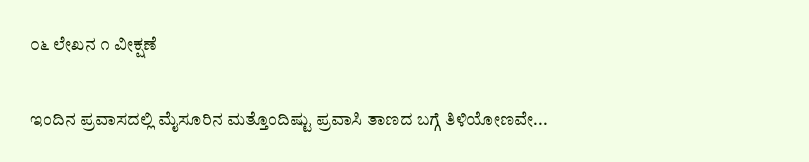೦೬ ಲೇಖನ ೧ ವೀಕ್ಷಣೆ

ಇಂದಿನ ಪ್ರವಾಸದಲ್ಲಿ ಮೈಸೂರಿನ ಮತ್ತೊಂದಿಷ್ಟು ಪ್ರವಾಸಿ ತಾಣದ ಬಗ್ಗೆ ತಿಳಿಯೋಣವೇ...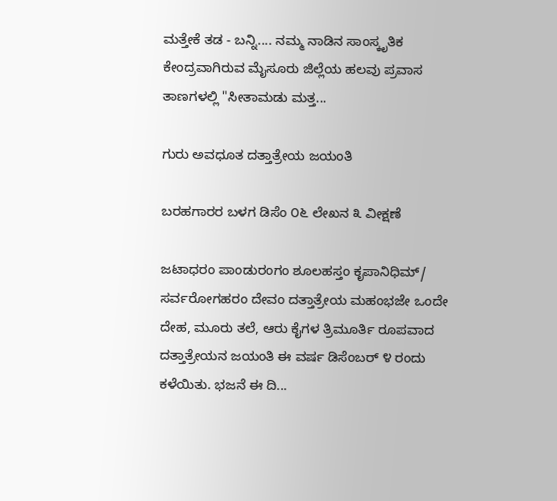ಮತ್ತೇಕೆ ತಡ - ಬನ್ನಿ.... ನಮ್ಮ ನಾಡಿನ ಸಾಂಸ್ಕೃತಿಕ ಕೇಂದ್ರವಾಗಿರುವ ಮೈಸೂರು ಜಿಲ್ಲೆಯ ಹಲವು ಪ್ರವಾಸ ತಾಣಗಳಲ್ಲಿ "ಸೀತಾಮಡು ಮತ್ತ...

ಗುರು ಅವಧೂತ ದತ್ತಾತ್ರೇಯ ಜಯಂತಿ

ಬರಹಗಾರರ ಬಳಗ ಡಿಸೆಂ ೦೬ ಲೇಖನ ೩ ವೀಕ್ಷಣೆ

ಜಟಾಧರಂ ಪಾಂಡುರಂಗಂ ಶೂಲಹಸ್ತಂ ಕೃಪಾನಿಧಿಮ್/ ಸರ್ವರೋಗಹರಂ ದೇವಂ ದತ್ತಾತ್ರೇಯ ಮಹಂಭಜೇ ಒಂದೇ ದೇಹ, ಮೂರು ತಲೆ, ಆರು ಕೈಗಳ ತ್ರಿಮೂರ್ತಿ ರೂಪವಾದ ದತ್ತಾತ್ರೇಯನ ಜಯಂತಿ ಈ ವರ್ಷ ಡಿಸೆಂಬರ್ ೪ ರಂದು ಕಳೆಯಿತು. ಭಜನೆ ಈ ದಿ...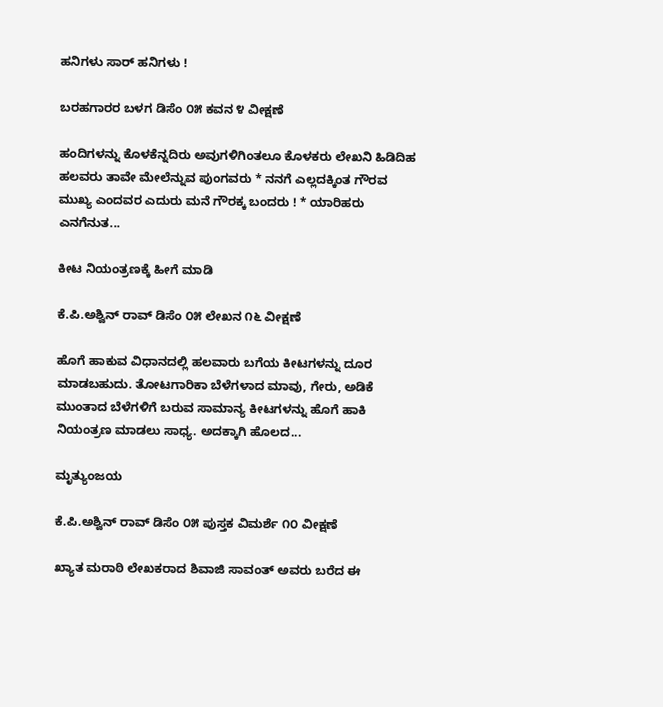ಹನಿಗಳು ಸಾರ್ ಹನಿಗಳು !

ಬರಹಗಾರರ ಬಳಗ ಡಿಸೆಂ ೦೫ ಕವನ ೪ ವೀಕ್ಷಣೆ

ಹಂದಿಗಳನ್ನು ಕೊಳಕೆನ್ನದಿರು ಅವುಗಳಿಗಿಂತಲೂ ಕೊಳಕರು ಲೇಖನಿ ಹಿಡಿದಿಹ ಹಲವರು ತಾವೇ ಮೇಲೆನ್ನುವ ಪುಂಗವರು * ನನಗೆ ಎಲ್ಲದಕ್ಕಿಂತ ಗೌರವ ಮುಖ್ಯ ಎಂದವರ ಎದುರು ಮನೆ ಗೌರಕ್ಕ ಬಂದರು ! * ಯಾರಿಹರು ಎನಗೆನುತ...

ಕೀಟ ನಿಯಂತ್ರಣಕ್ಕೆ ಹೀಗೆ ಮಾಡಿ

ಕೆ.ಪಿ.ಅಶ್ವಿನ್ ರಾವ್ ಡಿಸೆಂ ೦೫ ಲೇಖನ ೧೬ ವೀಕ್ಷಣೆ

ಹೊಗೆ ಹಾಕುವ ವಿಧಾನದಲ್ಲಿ ಹಲವಾರು ಬಗೆಯ ಕೀಟಗಳನ್ನು ದೂರ ಮಾಡಬಹುದು. ತೋಟಗಾರಿಕಾ ಬೆಳೆಗಳಾದ ಮಾವು, ಗೇರು, ಅಡಿಕೆ ಮುಂತಾದ ಬೆಳೆಗಳಿಗೆ ಬರುವ ಸಾಮಾನ್ಯ ಕೀಟಗಳನ್ನು ಹೊಗೆ ಹಾಕಿ ನಿಯಂತ್ರಣ ಮಾಡಲು ಸಾಧ್ಯ. ಅದಕ್ಕಾಗಿ ಹೊಲದ...

ಮೃತ್ಯುಂಜಯ

ಕೆ.ಪಿ.ಅಶ್ವಿನ್ ರಾವ್ ಡಿಸೆಂ ೦೫ ಪುಸ್ತಕ ವಿಮರ್ಶೆ ೧೦ ವೀಕ್ಷಣೆ

ಖ್ಯಾತ ಮರಾಠಿ ಲೇಖಕರಾದ ಶಿವಾಜಿ ಸಾವಂತ್ ಅವರು ಬರೆದ ಈ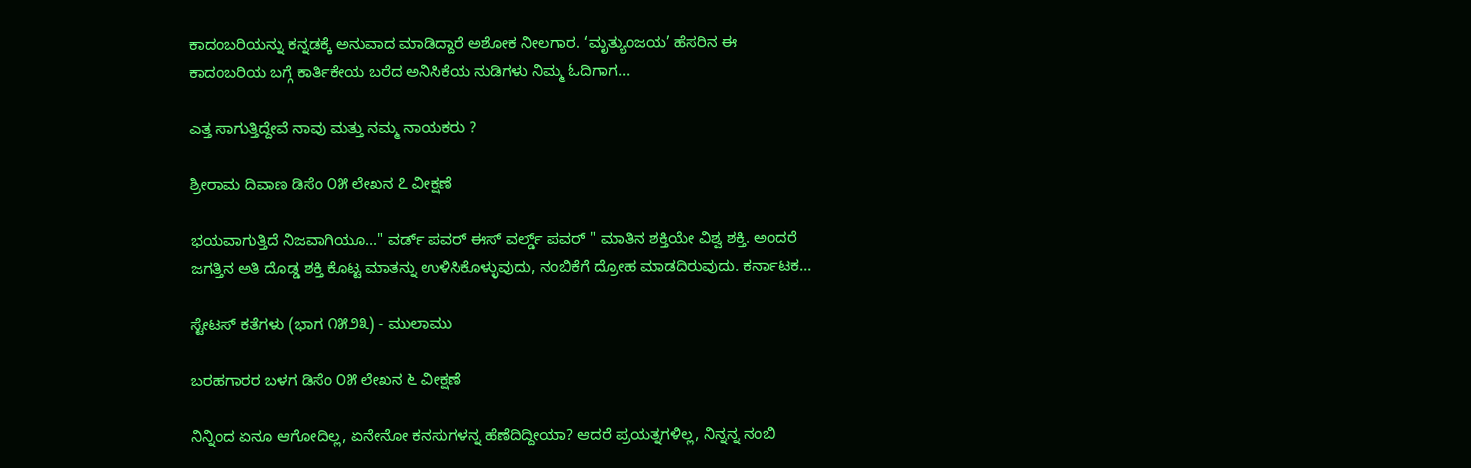ಕಾದಂಬರಿಯನ್ನು ಕನ್ನಡಕ್ಕೆ ಅನುವಾದ ಮಾಡಿದ್ದಾರೆ ಅಶೋಕ ನೀಲಗಾರ. ‘ಮೃತ್ಯುಂಜಯ’ ಹೆಸರಿನ ಈ ಕಾದಂಬರಿಯ ಬಗ್ಗೆ ಕಾರ್ತಿಕೇಯ ಬರೆದ ಅನಿಸಿಕೆಯ ನುಡಿಗಳು ನಿಮ್ಮ ಓದಿಗಾಗ...

ಎತ್ತ ಸಾಗುತ್ತಿದ್ದೇವೆ ನಾವು ಮತ್ತು ನಮ್ಮ ನಾಯಕರು ?

ಶ್ರೀರಾಮ ದಿವಾಣ ಡಿಸೆಂ ೦೫ ಲೇಖನ ೭ ವೀಕ್ಷಣೆ

ಭಯವಾಗುತ್ತಿದೆ ನಿಜವಾಗಿಯೂ..." ವರ್ಡ್ ಪವರ್ ಈಸ್ ವರ್ಲ್ಡ್ ಪವರ್ " ಮಾತಿನ ಶಕ್ತಿಯೇ ವಿಶ್ವ ಶಕ್ತಿ. ಅಂದರೆ ಜಗತ್ತಿನ ಅತಿ ದೊಡ್ಡ ಶಕ್ತಿ ಕೊಟ್ಟ ಮಾತನ್ನು ಉಳಿಸಿಕೊಳ್ಳುವುದು, ನಂಬಿಕೆಗೆ ದ್ರೋಹ ಮಾಡದಿರುವುದು. ಕರ್ನಾಟಕ...

ಸ್ಟೇಟಸ್ ಕತೆಗಳು (ಭಾಗ ೧೫೨೩) - ಮುಲಾಮು

ಬರಹಗಾರರ ಬಳಗ ಡಿಸೆಂ ೦೫ ಲೇಖನ ೬ ವೀಕ್ಷಣೆ

ನಿನ್ನಿಂದ ಏನೂ ಆಗೋದಿಲ್ಲ, ಏನೇನೋ ಕನಸುಗಳನ್ನ ಹೆಣೆದಿದ್ದೀಯಾ? ಆದರೆ ಪ್ರಯತ್ನಗಳಿಲ್ಲ, ನಿನ್ನನ್ನ ನಂಬಿ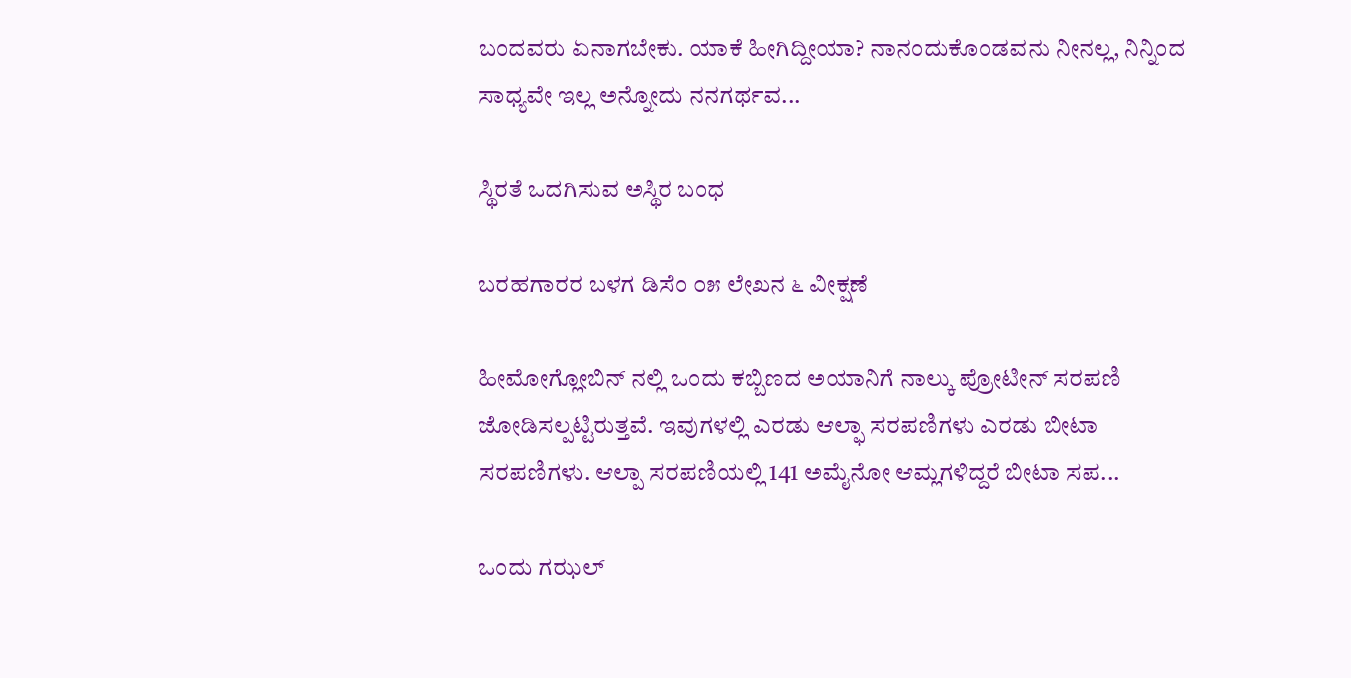ಬಂದವರು ಏನಾಗಬೇಕು. ಯಾಕೆ ಹೀಗಿದ್ದೀಯಾ? ನಾನಂದುಕೊಂಡವನು ನೀನಲ್ಲ, ನಿನ್ನಿಂದ ಸಾಧ್ಯವೇ ಇಲ್ಲ ಅನ್ನೋದು ನನಗರ್ಥವ...

ಸ್ಥಿರತೆ ಒದಗಿಸುವ ಅಸ್ಥಿರ ಬಂಧ

ಬರಹಗಾರರ ಬಳಗ ಡಿಸೆಂ ೦೫ ಲೇಖನ ೬ ವೀಕ್ಷಣೆ

ಹೀಮೋಗ್ಲೋಬಿನ್ ನಲ್ಲಿ ಒಂದು ಕಬ್ಬಿಣದ ಅಯಾನಿಗೆ ನಾಲ್ಕು ಪ್ರೋಟೀನ್ ಸರಪಣಿ ಜೋಡಿಸಲ್ಪಟ್ಟಿರುತ್ತವೆ. ಇವುಗಳಲ್ಲಿ ಎರಡು ಆಲ್ಫಾ ಸರಪಣಿಗಳು ಎರಡು ಬೀಟಾ ಸರಪಣಿಗಳು. ಆಲ್ಪಾ ಸರಪಣಿಯಲ್ಲಿ 141 ಅಮೈನೋ ಆಮ್ಲಗಳಿದ್ದರೆ ಬೀಟಾ ಸಪ...

ಒಂದು ಗಝಲ್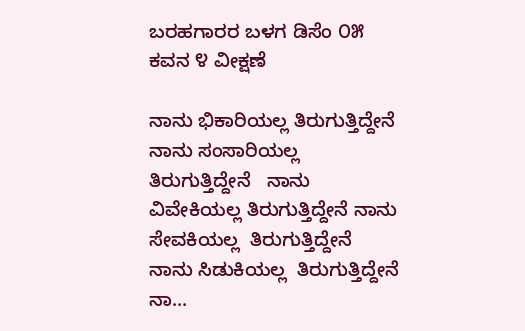ಬರಹಗಾರರ ಬಳಗ ಡಿಸೆಂ ೦೫ ಕವನ ೪ ವೀಕ್ಷಣೆ

ನಾನು ಭಿಕಾರಿಯಲ್ಲ ತಿರುಗುತ್ತಿದ್ದೇನೆ ನಾನು ಸಂಸಾರಿಯಲ್ಲ  ತಿರುಗುತ್ತಿದ್ದೇನೆ   ನಾನು ವಿವೇಕಿಯಲ್ಲ ತಿರುಗುತ್ತಿದ್ದೇನೆ ನಾನು ಸೇವಕಿಯಲ್ಲ  ತಿರುಗುತ್ತಿದ್ದೇನೆ   ನಾನು ಸಿಡುಕಿಯಲ್ಲ  ತಿರುಗುತ್ತಿದ್ದೇನೆ ನಾ...